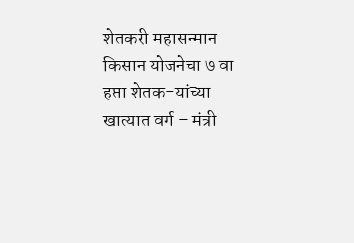शेतकरी महासन्मान किसान योजनेचा ७ वा हप्ता शेतक-यांच्या खात्यात वर्ग – मंत्री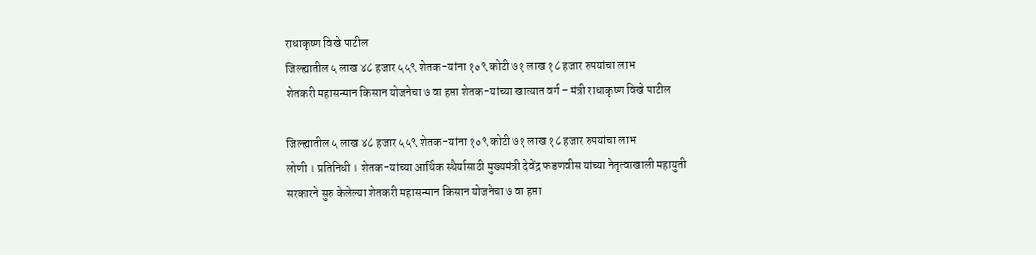राधाकृष्ण विखे पाटील
जिल्ह्यातील ५ लाख ४८ हजार ५५९ शेतक-यांना १०९ कोटी ७१ लाख १८ हजार रुपयांचा लाभ
शेतकरी महासन्मान किसान योजनेचा ७ वा हप्ता शेतक-यांच्या खात्यात वर्ग – मंत्री राधाकृष्ण विखे पाटील

जिल्ह्यातील ५ लाख ४८ हजार ५५९ शेतक-यांना १०९ कोटी ७१ लाख १८ हजार रुपयांचा लाभ
लोणी । प्रतिनिधी । शेतक-यांच्या आर्थिक स्थैर्यासाठी मुख्यमंत्री देवेंद्र फडणवीस यांच्या नेतृत्वाखाली महायुती सरकारने सुरु केलेल्या शेतकरी महासन्मान किसान योजनेचा ७ वा हप्ता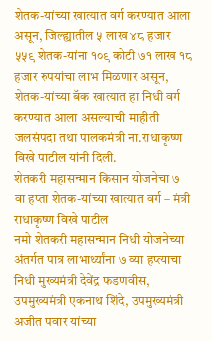शेतक-यांच्या खात्यात वर्ग करण्यात आला असून, जिल्ह्यातील ५ लाख ४८ हजार ५५९ शेतक-यांना १०९ कोटी ७१ लाख १८ हजार रुपयांचा लाभ मिळणार असून, शेतक-यांच्या बॅक खात्यात हा निधी वर्ग करण्यात आला असल्याची माहीती जलसंपदा तथा पालकमंत्री ना.राधाकृष्ण विखे पाटील यांनी दिली.
शेतकरी महासन्मान किसान योजनेचा ७ वा हप्ता शेतक-यांच्या खात्यात वर्ग – मंत्री राधाकृष्ण विखे पाटील
नमो शेतकरी महासन्मान निधी योजनेच्या अंतर्गत पात्र लाभार्थ्यांना ७ व्या हप्त्याचा निधी मुख्यमंत्री देवेंद्र फडणवीस, उपमुख्यमंत्री एकनाथ शिंदे, उपमुख्यमंत्री अजीत पवार यांच्या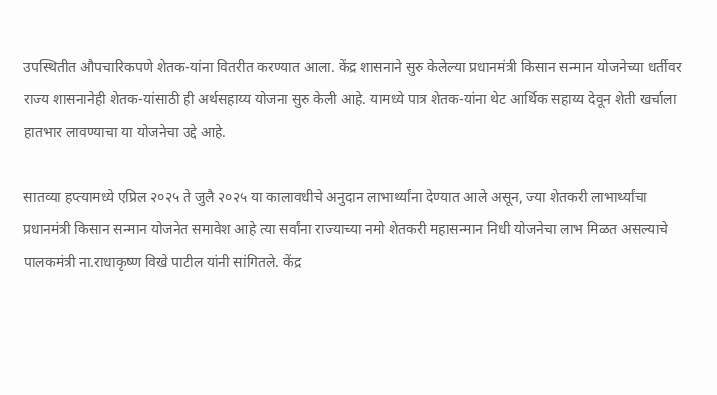उपस्थितीत औपचारिकपणे शेतक-यांना वितरीत करण्यात आला. केंद्र शासनाने सुरु केलेल्या प्रधानमंत्री किसान सन्मान योजनेच्या धर्तीवर राज्य शासनानेही शेतक-यांसाठी ही अर्थसहाय्य योजना सुरु केली आहे. यामध्ये पात्र शेतक-यांना थेट आर्थिक सहाय्य देवून शेती खर्चाला हातभार लावण्याचा या योजनेचा उद्दे आहे.

सातव्या हप्त्यामध्ये एप्रिल २०२५ ते जुलै २०२५ या कालावधीचे अनुदान लाभार्थ्यांना देण्यात आले असून, ज्या शेतकरी लाभार्थ्यांचा प्रधानमंत्री किसान सन्मान योजनेत समावेश आहे त्या सर्वांना राज्याच्या नमो शेतकरी महासन्मान निधी योजनेचा लाभ मिळत असल्याचे पालकमंत्री ना.राधाकृष्ण विखे पाटील यांनी सांगितले. केंद्र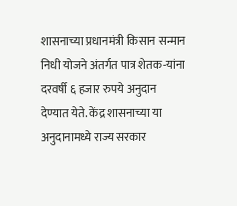शासनाच्या प्रधानमंत्री किसान सन्मान निधी योजने अंतर्गत पात्र शेतक-यांना दरवर्षी ६ हजार रुपये अनुदान देण्यात येते. केंद्र शासनाच्या या अनुदानामध्ये राज्य सरकार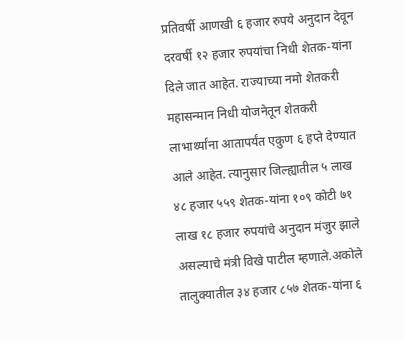प्रतिवर्षी आणखी ६ हजार रुपये अनुदान देवून दरवर्षी १२ हजार रुपयांचा निधी शेतक-यांना दिले जात आहेत. राज्याच्या नमो शेतकरी महासन्मान निधी योजनेतून शेतकरी लाभार्थ्यांना आतापर्यंत एकुण ६ हप्ते देण्यात आले आहेत. त्यानुसार जिल्ह्यातील ५ लाख ४८ हजार ५५९ शेतक-यांना १०९ कोटी ७१ लाख १८ हजार रुपयांचे अनुदान मंजुर झाले असल्याचे मंत्री विखे पाटील म्हणाले.अकोले तालुक्यातील ३४ हजार ८५७ शेतक-यांना ६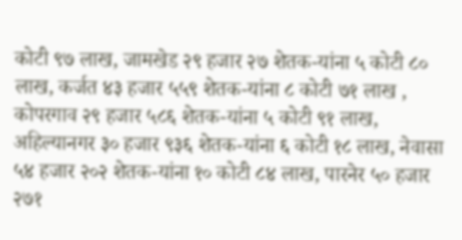कोटी ९७ लाख, जामखेड २९ हजार २७ शेतक-यांना ५ कोटी ८० लाख, कर्जत ४३ हजार ५५९ शेतक-यांना ८ कोटी ७१ लाख , कोपरगाव २९ हजार ५८६ शेतक-यांना ५ कोटी ९१ लाख, अहिल्यानगर ३० हजार ९३६ शेतक-यांना ६ कोटी १८ लाख, नेवासा ५४ हजार २०२ शेतक-यांना १० कोटी ८४ लाख, पारनेर ५० हजार २७१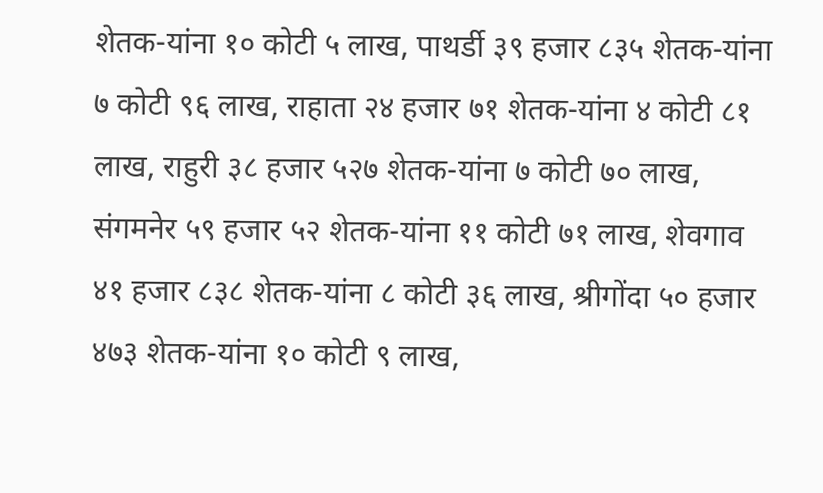शेतक-यांना १० कोटी ५ लाख, पाथर्डी ३९ हजार ८३५ शेतक-यांना ७ कोटी ९६ लाख, राहाता २४ हजार ७१ शेतक-यांना ४ कोटी ८१ लाख, राहुरी ३८ हजार ५२७ शेतक-यांना ७ कोटी ७० लाख, संगमनेर ५९ हजार ५२ शेतक-यांना ११ कोटी ७१ लाख, शेवगाव ४१ हजार ८३८ शेतक-यांना ८ कोटी ३६ लाख, श्रीगोंदा ५० हजार ४७३ शेतक-यांना १० कोटी ९ लाख,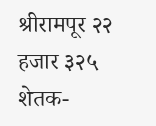श्रीरामपूर २२ हजार ३२५ शेतक-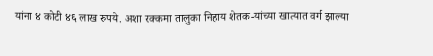यांना ४ कोटी ४६ लाख रुपये. अशा रक्कमा तालुका निहाय शेतक-यांच्या खात्यात वर्ग झाल्या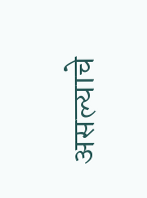असल्याचे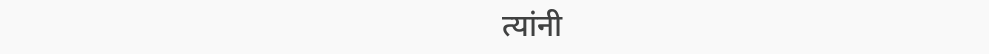त्यांनी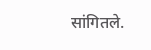सांगितले.